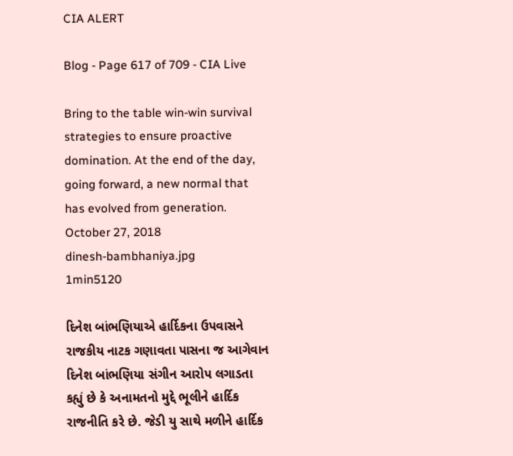CIA ALERT

Blog - Page 617 of 709 - CIA Live

Bring to the table win-win survival strategies to ensure proactive domination. At the end of the day, going forward, a new normal that has evolved from generation.
October 27, 2018
dinesh-bambhaniya.jpg
1min5120

દિનેશ બાંભણિયાએ હાર્દિકના ઉપવાસને રાજકીય નાટક ગણાવતા પાસના જ આગેવાન દિનેશ બાંભણિયા સંગીન આરોપ લગાડતા કહ્યું છે કે અનામતનો મુદ્દે ભૂલીને હાર્દિક રાજનીતિ કરે છે. જેડી યુ સાથે મળીને હાર્દિક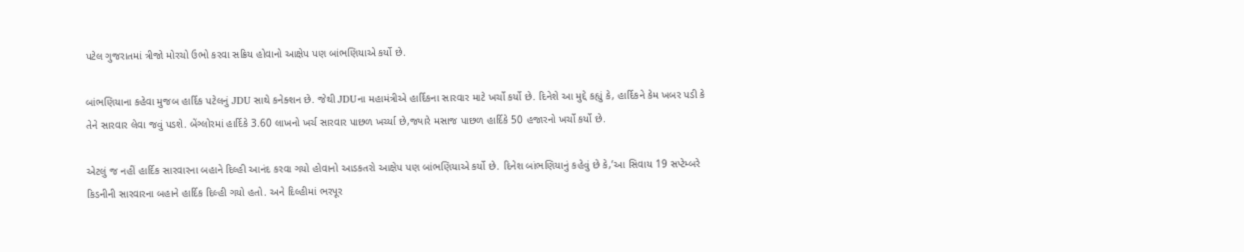પટેલ ગુજરાતમાં ત્રીજો મોરચો ઉભો કરવા સક્રિય હોવાનો આક્ષેપ પણ બાંભણિયાએ કર્યો છે.

બાંભણિયાના કહેવા મુજબ હાર્દિક પટેલનું JDU સાથે કનેક્શન છે. જેથી JDUના મહામંત્રીએ હાર્દિકના સારવાર માટે ખર્ચો કર્યો છે. દિનેશે આ મુદ્દે કહ્યું કે, હાર્દિકને કેમ ખબર પડી કે તેને સારવાર લેવા જવું પડશે. બેંગ્લોરમાં હાર્દિકે 3.60 લાખનો ખર્ચ સારવાર પાછળ ખર્ચ્યા છે,જ્યારે મસાજ પાછળ હાર્દિકે 50 હજારનો ખર્ચો કર્યો છે.

એટલું જ નહીં હાર્દિક સારવારના બહાને દિલ્હી આનંદ કરવા ગયો હોવાનો આડકતરો આક્ષેપ પણ બાંભણિયાએ કર્યો છે. દિનેશ બાંભણિયાનું કહેવું છે કે,’આ સિવાય 19 સપ્ટેમ્બરે કિડનીની સારવારના બહાને હાર્દિક દિલ્હી ગયો હતો. અને દિલ્હીમાં ભરપૂર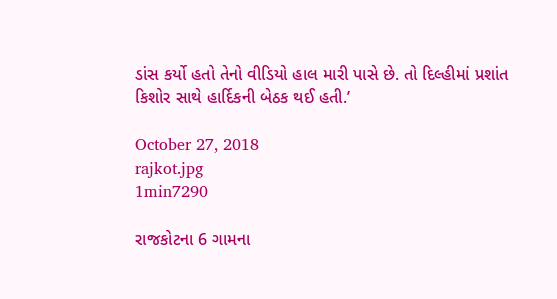ડાંસ કર્યો હતો તેનો વીડિયો હાલ મારી પાસે છે. તો દિલ્હીમાં પ્રશાંત કિશોર સાથે હાર્દિકની બેઠક થઈ હતી.’

October 27, 2018
rajkot.jpg
1min7290

રાજકોટના 6 ગામના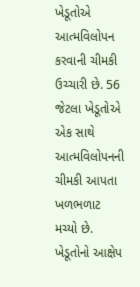ખેડૂતોએ આત્મવિલોપન કરવાની ચીમકી ઉચ્ચારી છે. 56 જેટલા ખેડૂતોએ એક સાથે આત્મવિલોપનની ચીમકી આપતા ખળભળાટ મચ્યો છે. ખેડૂતોનો આક્ષેપ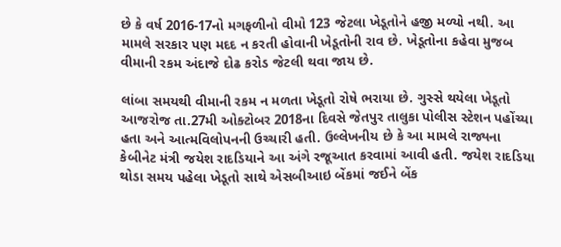છે કે વર્ષ 2016-17નો મગફળીનો વીમો 123 જેટલા ખેડૂતોને હજી મળ્યો નથી. આ મામલે સરકાર પણ મદદ ન કરતી હોવાની ખેડૂતોની રાવ છે. ખેડૂતોના કહેવા મુજબ વીમાની રકમ અંદાજે દોઢ કરોડ જેટલી થવા જાય છે.

લાંબા સમયથી વીમાની રકમ ન મળતા ખેડૂતો રોષે ભરાયા છે. ગુસ્સે થયેલા ખેડૂતો આજરોજ તા.27મી ઓક્ટોબર 2018ના દિવસે જેતપુર તાલુકા પોલીસ સ્ટેશન પહોંચ્યા હતા અને આત્મવિલોપનની ઉચ્ચારી હતી. ઉલ્લેખનીય છે કે આ મામલે રાજ્યના કેબીનેટ મંત્રી જયેશ રાદડિયાને આ અંગે રજૂઆત કરવામાં આવી હતી. જયેશ રાદડિયા થોડા સમય પહેલા ખેડૂતો સાથે એસબીઆઇ બેંકમાં જઈને બેંક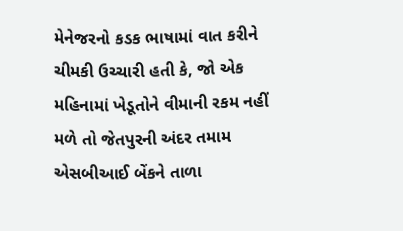મેનેજરનો કડક ભાષામાં વાત કરીને ચીમકી ઉચ્ચારી હતી કે, જો એક મહિનામાં ખેડૂતોને વીમાની રકમ નહીં મળે તો જેતપુરની અંદર તમામ એસબીઆઈ બેંકને તાળા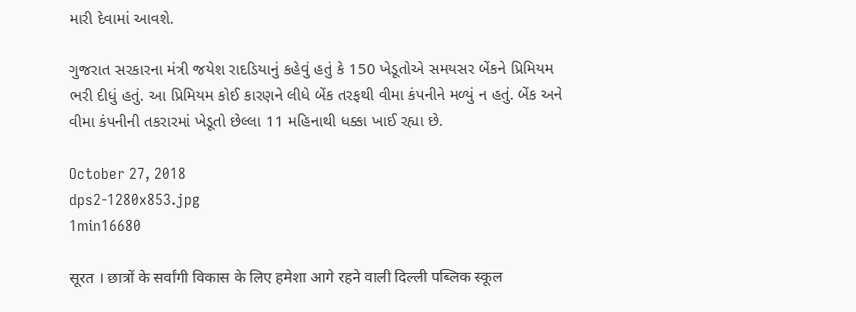મારી દેવામાં આવશે.

ગુજરાત સરકારના મંત્રી જયેશ રાદડિયાનું કહેવું હતું કે 150 ખેડૂતોએ સમયસર બેંકને પ્રિમિયમ ભરી દીધું હતું. આ પ્રિમિયમ કોઈ કારણને લીધે બેંક તરફથી વીમા કંપનીને મળ્યું ન હતું. બેંક અને વીમા કંપનીની તકરારમાં ખેડૂતો છેલ્લા 11 મહિનાથી ધક્કા ખાઈ રહ્યા છે.

October 27, 2018
dps2-1280x853.jpg
1min16680

सूरत । छात्रों के सर्वांगी विकास के लिए हमेशा आगे रहने वाली दिल्ली पब्लिक स्कूल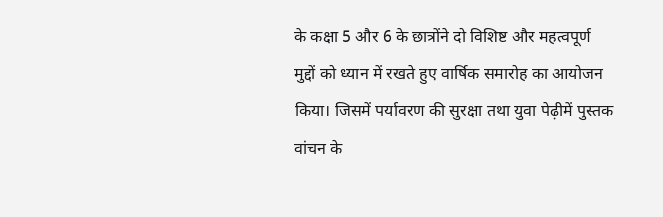के कक्षा 5 और 6 के छात्रोंने दो विशिष्ट और महत्वपूर्ण मुद्दों को ध्यान में रखते हुए वार्षिक समारोह का आयोजन किया। जिसमें पर्यावरण की सुरक्षा तथा युवा पेढ़ीमें पुस्तक वांचन के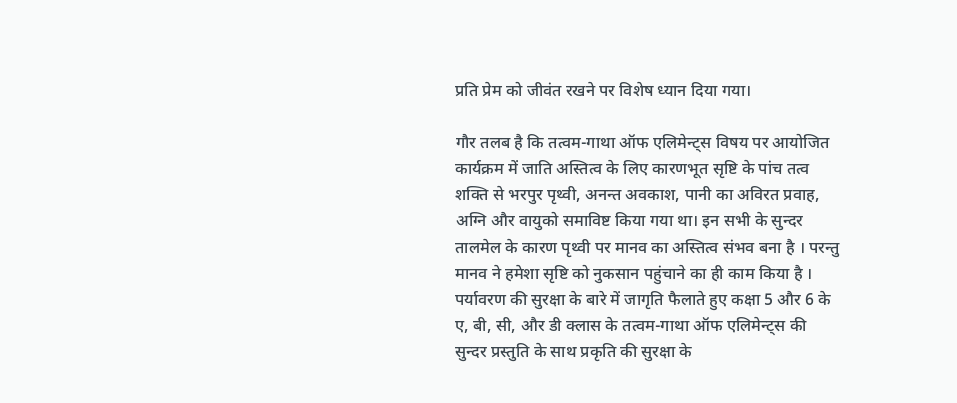प्रति प्रेम को जीवंत रखने पर विशेष ध्यान दिया गया।

गौर तलब है कि तत्वम-गाथा ऑफ एलिमेन्ट्स विषय पर आयोजित कार्यक्रम में जाति अस्तित्व के लिए कारणभूत सृष्टि के पांच तत्व शक्ति से भरपुर पृथ्वी, अनन्त अवकाश, पानी का अविरत प्रवाह, अग्नि और वायुको समाविष्ट किया गया था। इन सभी के सुन्दर तालमेल के कारण पृथ्वी पर मानव का अस्तित्व संभव बना है । परन्तु मानव ने हमेशा सृष्टि को नुकसान पहुंचाने का ही काम किया है । पर्यावरण की सुरक्षा के बारे में जागृति फैलाते हुए कक्षा 5 और 6 के ए, बी, सी, और डी क्लास के तत्वम-गाथा ऑफ एलिमेन्ट्स की सुन्दर प्रस्तुति के साथ प्रकृति की सुरक्षा के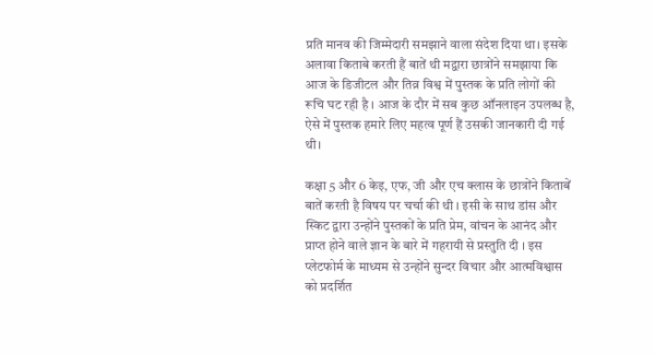प्रति मानव की जिम्मेदारी समझाने वाला संदेश दिया था। इसके अलावा किताबे करती हैं बातें थी मद्वारा छात्रोंने समझाया कि आज के डिजीटल और तिव्र विश्व में पुस्तक के प्रति लोगों की रूचि घट रही है । आज के दौर में सब कुछ ऑनलाइन उपलब्ध है, ऐसे में पुस्तक हमारे लिए महत्व पूर्ण हैं उसकी जानकारी दी गई थी।

कक्षा 5 और 6 केइ, एफ, जी और एच क्लास के छात्रोंने किताबें बातें करती है विषय पर चर्चा की थी । इसी के साथ डांस और स्किट द्वारा उन्होंने पुस्तकों के प्रति प्रेम, वांचन के आनंद और प्राप्त होने वाले ज्ञान के बारे में गहरायी से प्रस्तुति दी । इस प्लेटफोर्म के माध्यम से उन्होंने सुन्दर विचार और आत्मविश्वास को प्रदर्शित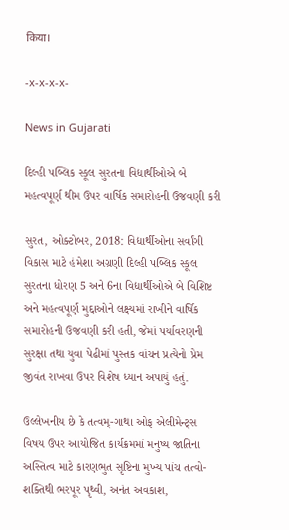किया।

-x-x-x-x-

News in Gujarati

દિલ્હી પબ્લિક સ્કૂલ સુરતના વિદ્યાર્થીઓએ બે મહત્વપૂર્ણ થીમ ઉપર વાર્ષિક સમારોહની ઉજવણી કરી

સુરત, ઓક્ટોબર, 2018: વિદ્યાર્થીઓના સર્વાંગી વિકાસ માટે હંમેશા અગ્રણી દિલ્હી પબ્લિક સ્કૂલ સુરતના ધોરણ 5 અને 6ના વિદ્યાર્થીઓએ બે વિશિષ્ટ અને મહત્વપૂર્ણ મુદ્દાઓને લક્ષ્યમાં રાખીને વાર્ષિક સમારોહની ઉજવણી કરી હતી, જેમાં પર્યાવરણની સુરક્ષા તથા યુવા પેઢીમાં પુસ્તક વાંચન પ્રત્યેનો પ્રેમ જીવંત રાખવા ઉપર વિશેષ ધ્યાન અપાયું હતું.

ઉલ્લેખનીય છે કે તત્વમ્-ગાથા ઓફ એલીમેન્ટ્સ વિષય ઉપર આયોજિત કાર્યક્રમમાં મનુષ્ય જાતિના અસ્તિત્વ માટે કારણભુત સૃષ્ટિના મુખ્ય પાંચ તત્વો-શક્તિથી ભરપૂર પૃથ્વી, અનંત અવકાશ,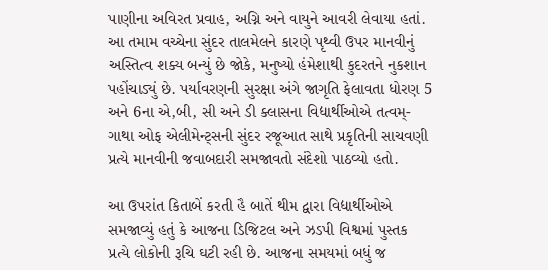પાણીના અવિરત પ્રવાહ, અગ્નિ અને વાયુને આવરી લેવાયા હતાં. આ તમામ વચ્ચેના સુંદર તાલમેલને કારણે પૃથ્વી ઉપર માનવીનું અસ્તિત્વ શક્ય બન્યું છે જોકે, મનુષ્યો હંમેશાથી કુદરતને નુકશાન પહોંચાડ્યું છે. પર્યાવરણની સુરક્ષા અંગે જાગૃતિ ફેલાવતા ધોરણ 5 અને 6ના એ,બી, સી અને ડી ક્લાસના વિદ્યાર્થીઓએ તત્વમ્-ગાથા ઓફ એલીમેન્ટ્સની સુંદર રજૂઆત સાથે પ્રકૃતિની સાચવણી પ્રત્યે માનવીની જવાબદારી સમજાવતો સંદેશો પાઠવ્યો હતો.

આ ઉપરાંત કિતાબેં કરતી હૈ બાતેં થીમ દ્વારા વિદ્યાર્થીઓએ સમજાવ્યું હતું કે આજના ડિજિટલ અને ઝડપી વિશ્વમાં પુસ્તક પ્રત્યે લોકોની રૂચિ ઘટી રહી છે. આજના સમયમાં બધું જ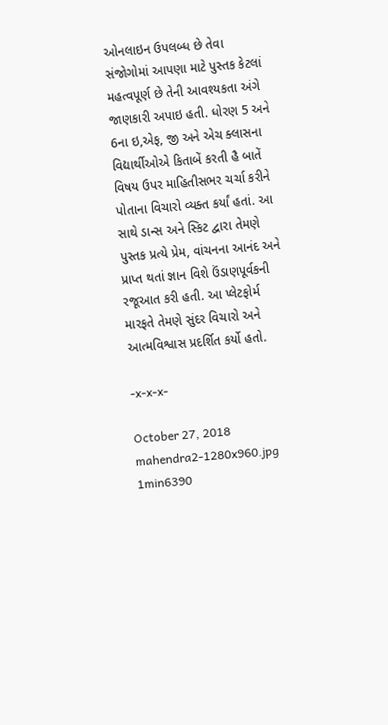ઓનલાઇન ઉપલબ્ધ છે તેવા સંજોગોમાં આપણા માટે પુસ્તક કેટલાં મહત્વપૂર્ણ છે તેની આવશ્યકતા અંગે જાણકારી અપાઇ હતી. ધોરણ 5 અને 6ના ઇ,એફ, જી અને એચ ક્લાસના વિદ્યાર્થીઓએ કિતાબેં કરતી હૈ બાતેં વિષય ઉપર માહિતીસભર ચર્ચા કરીને પોતાના વિચારો વ્યક્ત કર્યાં હતાં. આ સાથે ડાન્સ અને સ્કિટ દ્વારા તેમણે પુસ્તક પ્રત્યે પ્રેમ, વાંચનના આનંદ અને પ્રાપ્ત થતાં જ્ઞાન વિશે ઉંડાણપૂર્વકની રજૂઆત કરી હતી. આ પ્લેટફોર્મ મારફતે તેમણે સુંદર વિચારો અને આત્મવિશ્વાસ પ્રદર્શિત કર્યો હતો.

-x-x-x-

October 27, 2018
mahendra2-1280x960.jpg
1min6390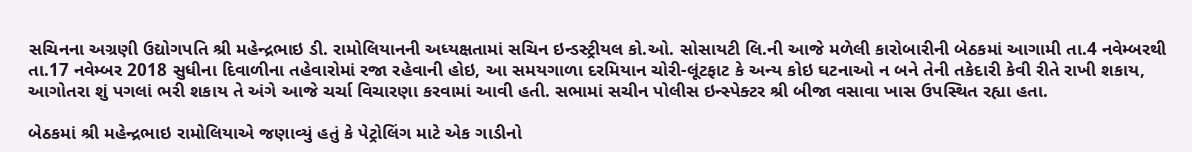સચિનના અગ્રણી ઉદ્યોગપતિ શ્રી મહેન્દ્રભાઇ ડી. રામોલિયાનની અધ્યક્ષતામાં સચિન ઇન્ડસ્ટ્રીયલ કો.ઓ. સોસાયટી લિ.ની આજે મળેલી કારોબારીની બેઠકમાં આગામી તા.4 નવેમ્બરથી તા.17 નવેમ્બર 2018 સુધીના દિવાળીના તહેવારોમાં રજા રહેવાની હોઇ, આ સમયગાળા દરમિયાન ચોરી-લૂંટફાટ કે અન્ય કોઇ ઘટનાઓ ન બને તેની તકેદારી કેવી રીતે રાખી શકાય, આગોતરા શું પગલાં ભરી શકાય તે અંગે આજે ચર્ચા વિચારણા કરવામાં આવી હતી. સભામાં સચીન પોલીસ ઇન્સ્પેક્ટર શ્રી બીજા વસાવા ખાસ ઉપસ્થિત રહ્યા હતા.

બેઠકમાં શ્રી મહેન્દ્રભાઇ રામોલિયાએ જણાવ્યું હતું કે પેટ્રોલિંગ માટે એક ગાડીનો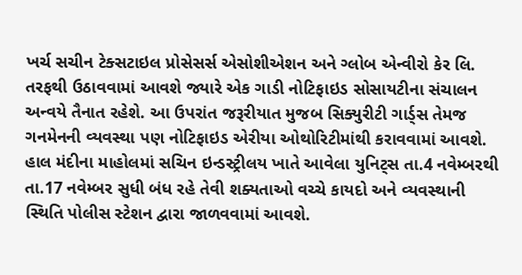ખર્ચ સચીન ટેક્સટાઇલ પ્રોસેસર્સ એસોશીએશન અને ગ્લોબ એન્વીરો કેર લિ. તરફથી ઉઠાવવામાં આવશે જ્યારે એક ગાડી નોટિફાઇડ સોસાયટીના સંચાલન અન્વયે તૈનાત રહેશે. આ ઉપરાંત જરૂરીયાત મુજબ સિક્યુરીટી ગાર્ડ્સ તેમજ ગનમેનની વ્યવસ્થા પણ નોટિફાઇડ એરીયા ઓથોરિટીમાંથી કરાવવામાં આવશે. હાલ મંદીના માહોલમાં સચિન ઇન્ડસ્ટ્રીલય ખાતે આવેલા યુનિટ્સ તા.4 નવેમ્બરથી તા.17 નવેમ્બર સુધી બંધ રહે તેવી શક્યતાઓ વચ્ચે કાયદો અને વ્યવસ્થાની સ્થિતિ પોલીસ સ્ટેશન દ્વારા જાળવવામાં આવશે.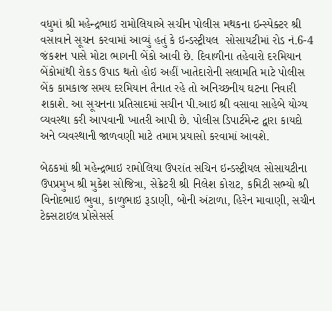વધુમાં શ્રી મહેન્દ્રભાઇ રામોલિયાએ સચીન પોલીસ મથકના ઇન્સ્પેક્ટર શ્રી વસાવાને સૂચન કરવામાં આવ્યું હતું કે ઇન્ડસ્ટ્રીયલ  સોસાયટીમાં રોડ નં.6-4 જંકશન પાસે મોટા ભાગની બેંકો આવી છે. દિવાળીના તહેવારો દરમિયાન બેંકોમાંથી રોકડ ઉપાડ થતો હોઇ અહીં ખાતેદારોની સલામતિ માટે પોલીસ બેંક કામકાજ સમય દરમિયાન તૈનાત રહે તો અનિચ્છનીય ઘટના નિવારી શકાશે. આ સૂચનના પ્રતિસાદમાં સચીન પી.આઇ શ્રી વસાવા સાહેબે યોગ્ય વ્યવસ્થા કરી આપવાની ખાતરી આપી છે. પોલીસ ડિપાર્ટમેન્ટ દ્વારા કાયદો અને વ્યવસ્થાની જાળવણી માટે તમામ પ્રયાસો કરવામાં આવશે.

બેઠકમાં શ્રી મહેન્દ્રભાઇ રામોલિયા ઉપરાંત સચિન ઇન્ડસ્ટ્રીયલ સોસાયટીના ઉપપ્રમુખ શ્રી મુકેશ સોજિત્રા, સેક્રેટરી શ્રી નિલેશ કોરાટ, કમિટી સભ્યો શ્રી વિનોદભાઇ ભુવા, કાળુભાઇ રૂડાણી, બોની અંટાળા, હિરેન માવાણી, સચીન ટેક્સટાઇલ પ્રોસેસર્સ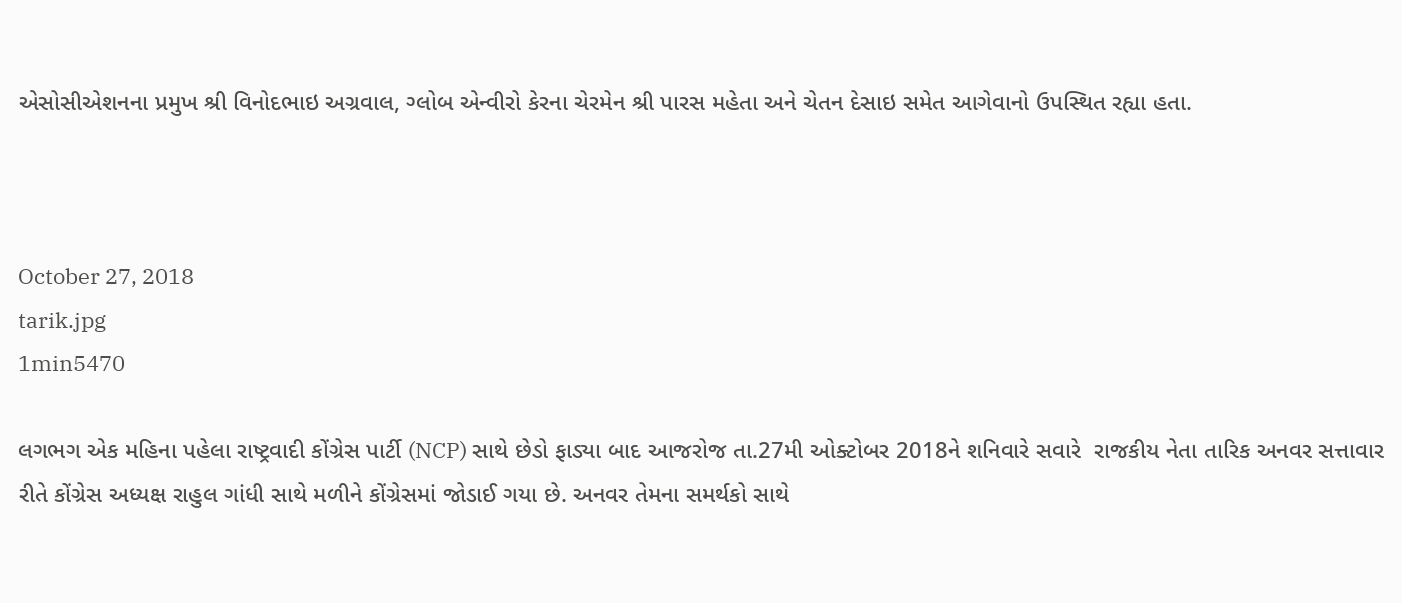એસોસીએશનના પ્રમુખ શ્રી વિનોદભાઇ અગ્રવાલ, ગ્લોબ એન્વીરો કેરના ચેરમેન શ્રી પારસ મહેતા અને ચેતન દેસાઇ સમેત આગેવાનો ઉપસ્થિત રહ્યા હતા.



October 27, 2018
tarik.jpg
1min5470

લગભગ એક મહિના પહેલા રાષ્ટ્રવાદી કોંગ્રેસ પાર્ટી (NCP) સાથે છેડો ફાડ્યા બાદ આજરોજ તા.27મી ઓક્ટોબર 2018ને શનિવારે સવારે  રાજકીય નેતા તારિક અનવર સત્તાવાર રીતે કોંગ્રેસ અધ્યક્ષ રાહુલ ગાંધી સાથે મળીને કોંગ્રેસમાં જોડાઈ ગયા છે. અનવર તેમના સમર્થકો સાથે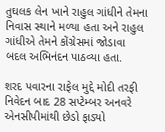તુઘલક લેન ખાને રાહુલ ગાંધીને તેમના નિવાસ સ્થાને મળ્યા હતા અને રાહુલ ગાંધીએ તેમને કોંગ્રેસમાં જોડાવા બદલ અભિનંદન પાઠવ્યા હતા.

શરદ પવારના રાફેલ મુદ્દે મોદી તરફી નિવેદન બાદ 28 સપ્ટેમ્બર અનવરે એનસીપીમાંથી છેડો ફાડ્યો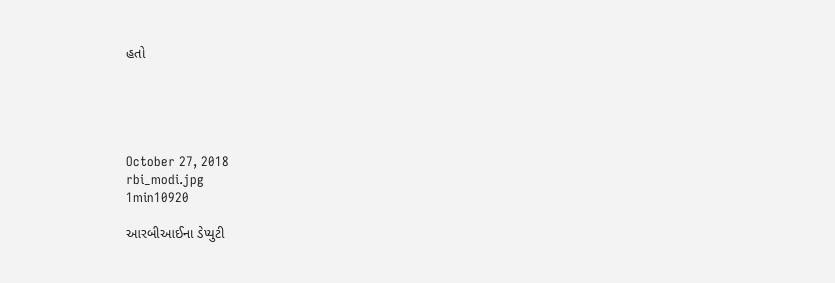હતો





October 27, 2018
rbi_modi.jpg
1min10920

આરબીઆઈના ડેપ્યુટી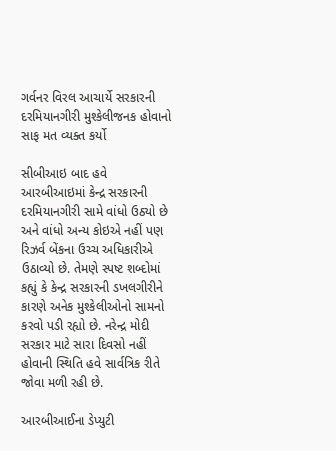ગર્વનર વિરલ આચાર્યે સરકારની દરમિયાનગીરી મુશ્કેલીજનક હોવાનો સાફ મત વ્યક્ત કર્યો

સીબીઆઇ બાદ હવે આરબીઆઇમાં કેન્દ્ર સરકારની દરમિયાનગીરી સામે વાંધો ઉઠ્યો છે અને વાંધો અન્ય કોઇએ નહીં પણ રિઝર્વ બેંકના ઉચ્ચ અધિકારીએ ઉઠાવ્યો છે. તેમણે સ્પષ્ટ શબ્દોમાં કહ્યું કે કેન્દ્ર સરકારની ડખલગીરીને કારણે અનેક મુશ્કેલીઓનો સામનો કરવો પડી રહ્યો છે. નરેન્દ્ર મોદી સરકાર માટે સારા દિવસો નહીં હોવાની સ્થિતિ હવે સાર્વત્રિક રીતે જોવા મળી રહી છે.

આરબીઆઈના ડેપ્યુટી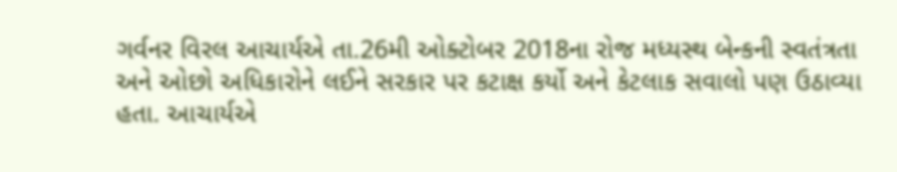ગર્વનર વિરલ આચાર્યએ તા.26મી ઓક્ટોબર 2018ના રોજ મધ્યસ્થ બેન્કની સ્વતંત્રતા અને ઓછો અધિકારોને લઈને સરકાર પર કટાક્ષ કર્યો અને કેટલાક સવાલો પણ ઉઠાવ્યા હતા. આચાર્યએ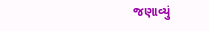જણાવ્યું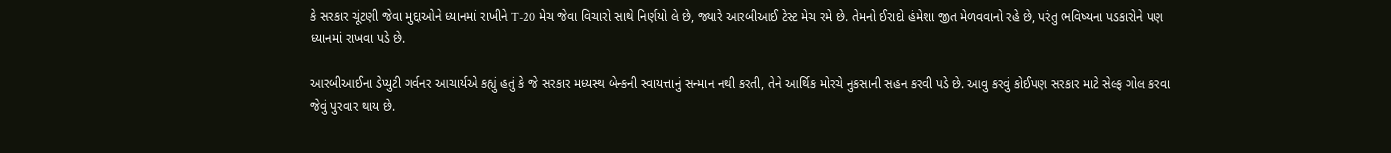કે સરકાર ચૂંટણી જેવા મુદ્દાઓને ધ્યાનમાં રાખીને T-20 મેચ જેવા વિચારો સાથે નિર્ણયો લે છે, જ્યારે આરબીઆઈ ટેસ્ટ મેચ રમે છે. તેમનો ઈરાદો હંમેશા જીત મેળવવાનો રહે છે, પરંતુ ભવિષ્યના પડકારોને પણ ધ્યાનમાં રાખવા પડે છે.

આરબીઆઈના ડેપ્યુટી ગર્વનર આચાર્યએ કહ્યું હતું કે જે સરકાર મધ્યસ્થ બેન્કની સ્વાયત્તાનું સન્માન નથી કરતી, તેને આર્થિક મોરચે નુકસાની સહન કરવી પડે છે. આવુ કરવું કોઈપણ સરકાર માટે સેલ્ફ ગોલ કરવા જેવું પુરવાર થાય છે.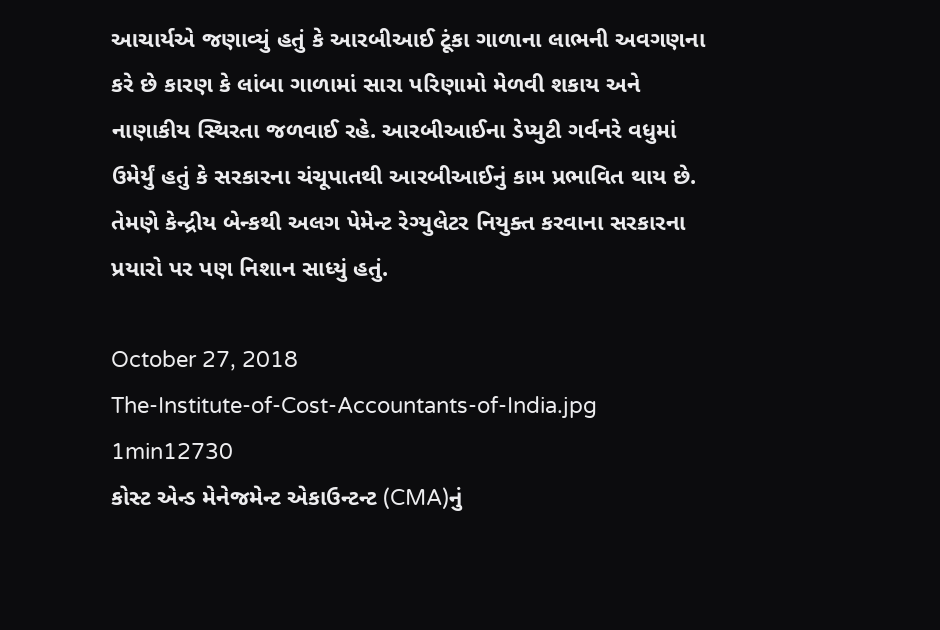આચાર્યએ જણાવ્યું હતું કે આરબીઆઈ ટૂંકા ગાળાના લાભની અવગણના કરે છે કારણ કે લાંબા ગાળામાં સારા પરિણામો મેળવી શકાય અને નાણાકીય સ્થિરતા જળવાઈ રહે. આરબીઆઈના ડેપ્યુટી ગર્વનરે વધુમાં ઉમેર્યું હતું કે સરકારના ચંચૂપાતથી આરબીઆઈનું કામ પ્રભાવિત થાય છે. તેમણે કેન્દ્રીય બેન્કથી અલગ પેમેન્ટ રેગ્યુલેટર નિયુક્ત કરવાના સરકારના પ્રયારો પર પણ નિશાન સાધ્યું હતું.

October 27, 2018
The-Institute-of-Cost-Accountants-of-India.jpg
1min12730
કોસ્ટ એન્ડ મેનેજમેન્ટ એકાઉન્ટન્ટ (CMA)નું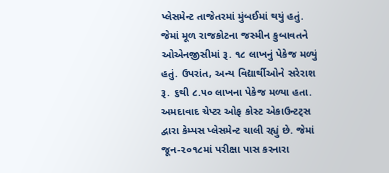પ્લેસમેન્ટ તાજેતરમાં મુંબઈમાં થયું હતું. જેમાં મૂળ રાજકોટના જસ્મીન કુબાવતને ઓએનજીસીમાં રૂ. ૧૮ લાખનું પેકેજ મળ્યું હતું. ઉપરાંત, અન્ય વિદ્યાર્થીઓને સરેરાશ રૂ. ૬થી ૮.૫૦ લાખના પેકેજ મળ્યા હતા. અમદાવાદ ચેપ્ટર ઓફ કોસ્ટ એકાઉન્ટટ્સ દ્વારા કેમ્પસ પ્લેસમેન્ટ ચાલી રહ્યું છે. જેમાં જૂન-૨૦૧૮માં પરીક્ષા પાસ કરનારા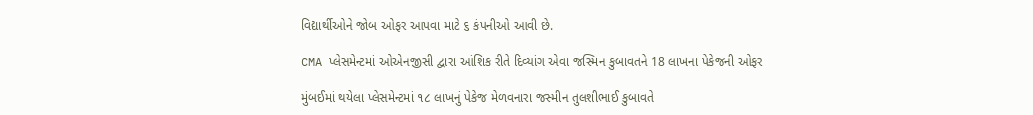વિદ્યાર્થીઓને જોબ ઓફર આપવા માટે ૬ કંપનીઓ આવી છે.

CMA પ્લેસમેન્ટમાં ઓએનજીસી દ્વારા આંશિક રીતે દિવ્યાંગ એવા જસ્મિન કુબાવતને 18 લાખના પેકેજની ઓફર

મુંબઈમાં થયેલા પ્લેસમેન્ટમાં ૧૮ લાખનું પેકેજ મેળવનારા જસ્મીન તુલશીભાઈ કુબાવતે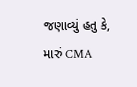જણાવ્યું હતુ કે, મારું CMA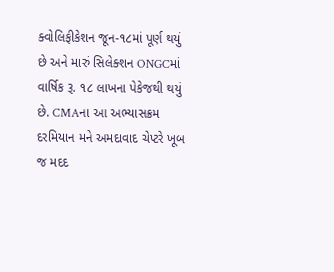ક્વોલિફીકેશન જૂન-૧૮માં પૂર્ણ થયું છે અને મારું સિલેક્શન ONGCમાં વાર્ષિક રૂ. ૧૮ લાખના પેકેજથી થયું છે. CMAના આ અભ્યાસક્રમ દરમિયાન મને અમદાવાદ ચેપ્ટરે ખૂબ જ મદદ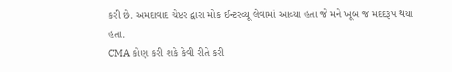કરી છે. અમદાવાદ ચેપ્ટર દ્વારા મોક ઈન્ટરવ્યૂ લેવામાં આવ્યા હતા જે મને ખૂબ જ મદદરૂપ થયા હતા.
CMA કોણ કરી શકે કેવી રીતે કરી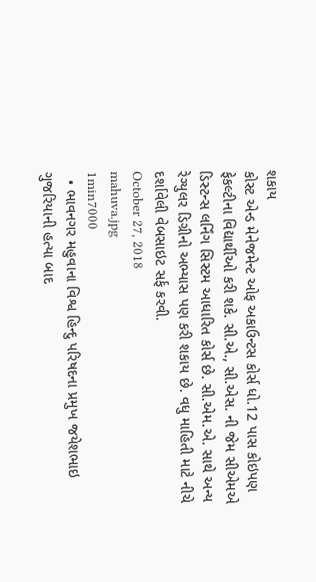શકાય
કોસ્ટ એન્ડ મેનેજમેન્ટ ઓફ અકાઉન્ટસ કોર્સ ધો.12 પાસ કોઇપણ ફેકલ્ટીના વિદ્યાર્થીઓ કરી શકે. સી.એ., સી.એસ. ની જેમ સીએમએ ડિસ્ટન્સ લર્નિંગ સિસ્ટમ આધારિત કોર્સ છે. સી.એમ.એ. સાથે અન્ય રેગ્યુલર ડિગ્રીનો અભ્યાસ પણ કરી શકાય છે. વધુ માહિતી માટે નીચે દર્શાવેલી વેબસાઇટ સર્ફ કરવી.
October 27, 2018
mahuva.jpg
1min7000
  • ભાવનગર મહુવાના વિશ્વ હિન્દુ પરિષદના પ્રમુખ જયેશભાઇ ગુજરિયાની હત્યા બાદ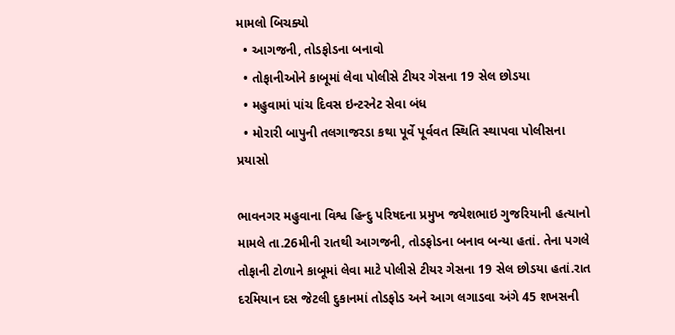મામલો બિચક્યો
  • આગજની, તોડફોડના બનાવો
  • તોફાનીઓને કાબૂમાં લેવા પોલીસે ટીયર ગેસના 19 સેલ છોડયા
  • મહુવામાં પાંચ દિવસ ઇન્ટરનેટ સેવા બંધ
  • મોરારી બાપુની તલગાજરડા કથા પૂર્વે પૂર્વવત સ્થિતિ સ્થાપવા પોલીસના પ્રયાસો

ભાવનગર મહુવાના વિશ્વ હિન્દુ પરિષદના પ્રમુખ જયેશભાઇ ગુજરિયાની હત્યાનો મામલે તા.26મીની રાતથી આગજની, તોડફોડના બનાવ બન્યા હતાં. તેના પગલે તોફાની ટોળાને કાબૂમાં લેવા માટે પોલીસે ટીયર ગેસના 19 સેલ છોડયા હતાં.રાત દરમિયાન દસ જેટલી દુકાનમાં તોડફોડ અને આગ લગાડવા અંગે 45 શખસની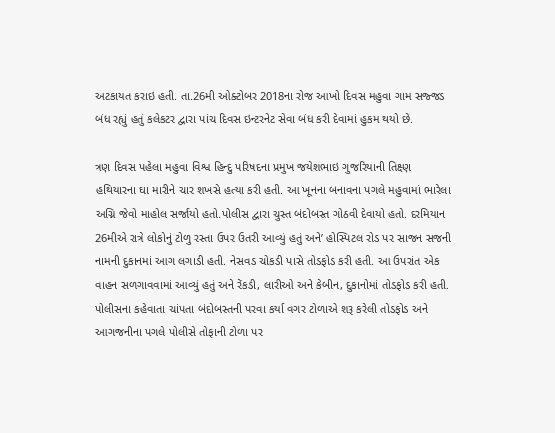અટકાયત કરાઇ હતી. તા.26મી ઓક્ટોબર 2018ના રોજ આખો દિવસ મહુવા ગામ સજ્જડ બંધ રહ્યું હતું કલેકટર દ્વારા પાંચ દિવસ ઇન્ટરનેટ સેવા બંધ કરી દેવામાં હુકમ થયો છે.

ત્રણ દિવસ પહેલા મહુવા વિશ્વ હિન્દુ પરિષદના પ્રમુખ જયેશભાઇ ગુજરિયાની તિક્ષ્ણ હથિયારના ઘા મારીને ચાર શખસે હત્યા કરી હતી. આ ખૂનના બનાવના પગલે મહુવામાં ભારેલા અગ્નિ જેવો માહોલ સર્જાયો હતો.પોલીસ દ્વારા ચુસ્ત બંદોબસ્ત ગોઠવી દેવાયો હતો. દરમિયાન 26મીએ રાત્રે લોકોનું ટોળુ રસ્તા ઉપર ઉતરી આવ્યું હતું અને’ હોસ્પિટલ રોડ પર સાજન સજની નામની દુકાનમાં આગ લગાડી હતી. નેસવડ ચોકડી પાસે તોડફોડ કરી હતી. આ ઉપરાંત એક વાહન સળગાવવામાં આવ્યું હતું અને રેંકડી, લારીઓ અને કેબીન, દુકાનોમાં તોડફોડ કરી હતી. પોલીસના કહેવાતા ચાંપતા બંદોબસ્તની પરવા કર્યા વગર ટોળાએ શરૂ કરેલી તોડફોડ અને આગજનીના પગલે પોલીસે તોફાની ટોળા પર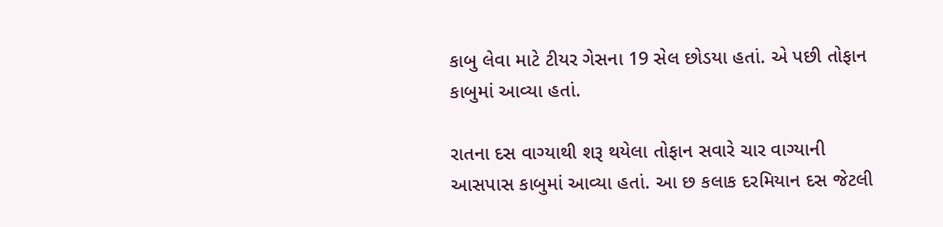કાબુ લેવા માટે ટીયર ગેસના 19 સેલ છોડયા હતાં. એ પછી તોફાન કાબુમાં આવ્યા હતાં.

રાતના દસ વાગ્યાથી શરૂ થયેલા તોફાન સવારે ચાર વાગ્યાની આસપાસ કાબુમાં આવ્યા હતાં. આ છ કલાક દરમિયાન દસ જેટલી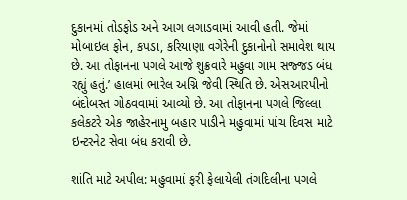દુકાનમાં તોડફોડ અને આગ લગાડવામાં આવી હતી. જેમાં મોબાઇલ ફોન, કપડા, કરિયાણા વગેરેની દુકાનોનો સમાવેશ થાય છે. આ તોફાનના પગલે આજે શુક્રવારે મહુવા ગામ સજ્જડ બંધ રહ્યું હતું.’ હાલમાં ભારેલ અગ્નિ જેવી સ્થિતિ છે. એસઆરપીનો બંદોબસ્ત ગોઠવવામાં આવ્યો છે. આ તોફાનના પગલે જિલ્લા કલેકટરે એક જાહેરનામુ બહાર પાડીને મહુવામાં પાંચ દિવસ માટે ઇન્ટરનેટ સેવા બંધ કરાવી છે.

શાંતિ માટે અપીલ: મહુવામાં ફરી ફેલાયેલી તંગદિલીના પગલે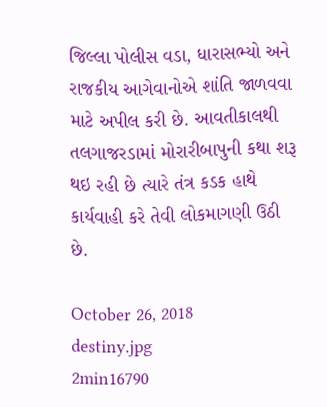જિલ્લા પોલીસ વડા, ધારાસભ્યો અને રાજકીય આગેવાનોએ શાંતિ જાળવવા માટે અપીલ કરી છે. આવતીકાલથી તલગાજરડામાં મોરારીબાપુની કથા શરૂ થઇ રહી છે ત્યારે તંત્ર કડક હાથે કાર્યવાહી કરે તેવી લોકમાગણી ઉઠી છે.

October 26, 2018
destiny.jpg
2min16790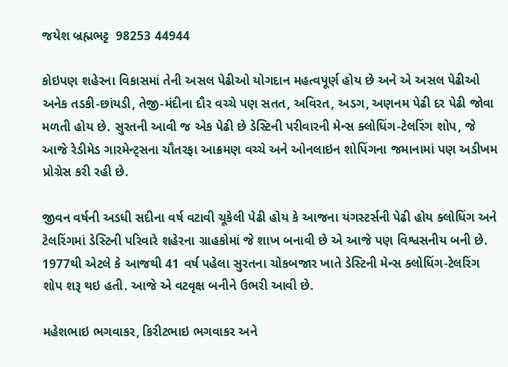જયેશ બ્રહ્મભટ્ટ  98253 44944

કોઇપણ શહેરના વિકાસમાં તેની અસલ પેઢીઓ યોગદાન મહત્વપૂર્ણ હોય છે અને એ અસલ પેઢીઓ અનેક તડકી-છાંયડી, તેજી-મંદીના દૌર વચ્ચે પણ સતત, અવિરત, અડગ, અણનમ પેઢી દર પેઢી જોવા મળતી હોય છે. સુરતની આવી જ એક પેઢી છે ડેસ્ટિની પરીવારની મેન્સ ક્લોધિંગ-ટેલરિંગ શોપ, જે આજે રેડીમેડ ગારમેન્ટ્સના ચૌતરફા આક્રમણ વચ્ચે અને ઓનલાઇન શોપિંગના જમાનામાં પણ અડીખમ પ્રોગ્રેસ કરી રહી છે.

જીવન વર્ષની અડધી સદીના વર્ષ વટાવી ચૂકેલી પેઢી હોય કે આજના યંગસ્ટર્સની પેઢી હોય ક્લોધિંગ અને ટેલરિંગમાં ડેસ્ટિની પરિવારે શહેરના ગ્રાહકોમાં જે શાખ બનાવી છે એ આજે પણ વિશ્વસનીય બની છે. 1977થી એટલે કે આજથી 41 વર્ષ પહેલા સુરતના ચોકબજાર ખાતે ડેસ્ટિની મેન્સ ક્લોધિંગ-ટેલરિંગ શોપ શરૂ થઇ હતી. આજે એ વટવૃક્ષ બનીને ઉભરી આવી છે.

મહેશભાઇ ભગવાકર, કિરીટભાઇ ભગવાકર અને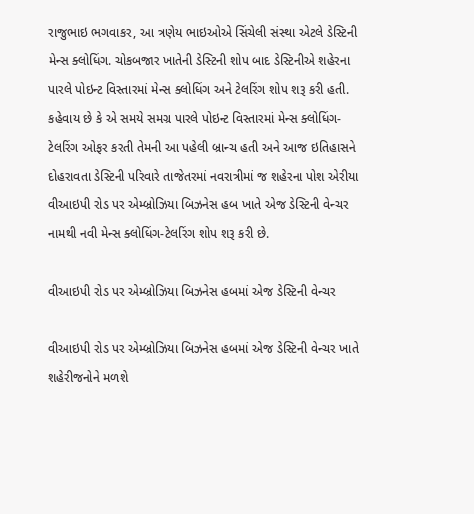રાજુભાઇ ભગવાકર, આ ત્રણેય ભાઇઓએ સિંચેલી સંસ્થા એટલે ડેસ્ટિની મેન્સ ક્લોધિંગ. ચોકબજાર ખાતેની ડેસ્ટિની શોપ બાદ ડેસ્ટિનીએ શહેરના પારલે પોઇન્ટ વિસ્તારમાં મેન્સ ક્લોધિંગ અને ટેલરિંગ શોપ શરૂ કરી હતી. કહેવાય છે કે એ સમયે સમગ્ર પારલે પોઇન્ટ વિસ્તારમાં મેન્સ ક્લોધિંગ-ટેલરિંગ ઓફર કરતી તેમની આ પહેલી બ્રાન્ચ હતી અને આજ ઇતિહાસને દોહરાવતા ડેસ્ટિની પરિવારે તાજેતરમાં નવરાત્રીમાં જ શહેરના પોશ એરીયા વીઆઇપી રોડ પર એમ્બ્રોઝિયા બિઝનેસ હબ ખાતે એજ ડેસ્ટિની વેન્ચર નામથી નવી મેન્સ ક્લોધિંગ-ટેલરિંગ શોપ શરૂ કરી છે.

વીઆઇપી રોડ પર એમ્બ્રોઝિયા બિઝનેસ હબમાં એજ ડેસ્ટિની વેન્ચર

વીઆઇપી રોડ પર એમ્બ્રોઝિયા બિઝનેસ હબમાં એજ ડેસ્ટિની વેન્ચર ખાતે શહેરીજનોને મળશે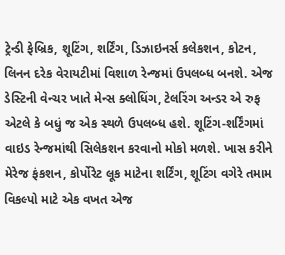ટ્રેન્ડી ફેબ્રિક, શૂટિંગ, શર્ટિંગ, ડિઝાઇનર્સ કલેકશન, કોટન, લિનન દરેક વેરાયટીમાં વિશાળ રેન્જમાં ઉપલબ્ધ બનશે. એજ ડેસ્ટિની વેન્ચર ખાતે મેન્સ ક્લોધિંગ, ટેલરિંગ અન્ડર એ રુફ એટલે કે બધું જ એક સ્થળે ઉપલબ્ધ હશે. શૂટિંગ-શર્ટિંગમાં વાઇડ રેન્જમાંથી સિલેકશન કરવાનો મોકો મળશે. ખાસ કરીને મેરેજ ફંકશન, કોર્પોરેટ લૂક માટેના શર્ટિંગ, શૂટિંગ વગેરે તમામ વિકલ્પો માટે એક વખત એજ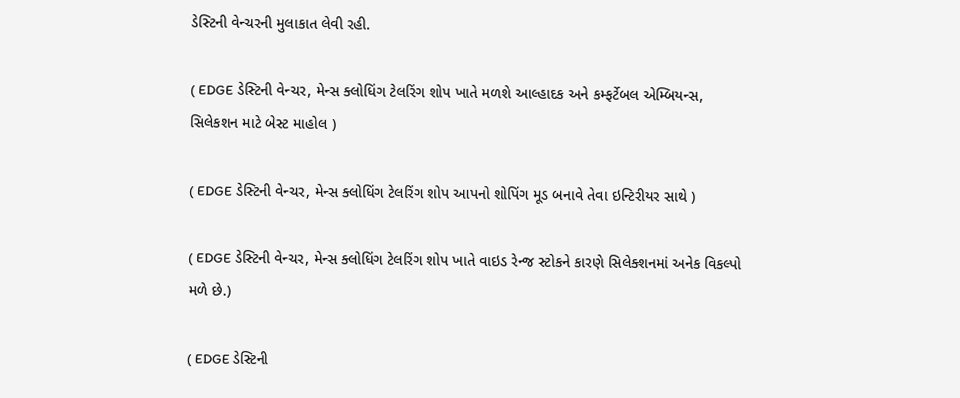ડેસ્ટિની વેન્ચરની મુલાકાત લેવી રહી.

( EDGE ડેસ્ટિની વેન્ચર, મેન્સ ક્લોધિંગ ટેલરિંગ શોપ ખાતે મળશે આલ્હાદક અને કમ્ફર્ટેબલ એમ્બિયન્સ, સિલેકશન માટે બેસ્ટ માહોલ )

( EDGE ડેસ્ટિની વેન્ચર, મેન્સ ક્લોધિંગ ટેલરિંગ શોપ આપનો શોપિંગ મૂડ બનાવે તેવા ઇન્ટિરીયર સાથે )

( EDGE ડેસ્ટિની વેન્ચર, મેન્સ ક્લોધિંગ ટેલરિંગ શોપ ખાતે વાઇડ રેન્જ સ્ટોકને કારણે સિલેક્શનમાં અનેક વિકલ્પો મળે છે.)

( EDGE ડેસ્ટિની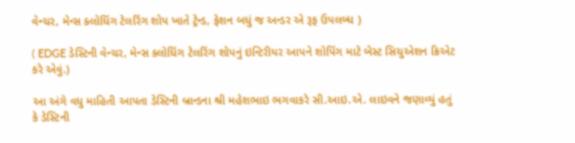વેન્ચર, મેન્સ ક્લોધિંગ ટેલરિંગ શોપ ખાતે ટ્રેન્ડ, ફેશન બધું જ અન્ડર એ રૂફ ઉપલબ્ધ )

( EDGE ડેસ્ટિની વેન્ચર, મેન્સ ક્લોધિંગ ટેલરિંગ શોપનું ઇન્ટિરીયર આપને શોપિંગ માટે બેસ્ટ સિચુએશન ક્રિએટ કરે એવું.)

આ અંગે વધુ માહિતી આપતા ડેસ્ટિની બ્રાન્ડના શ્રી મહેશભાઇ ભગવાકરે સી.આઇ.એ. લાઇવને જણાવ્યું હતું કે ડેસ્ટિની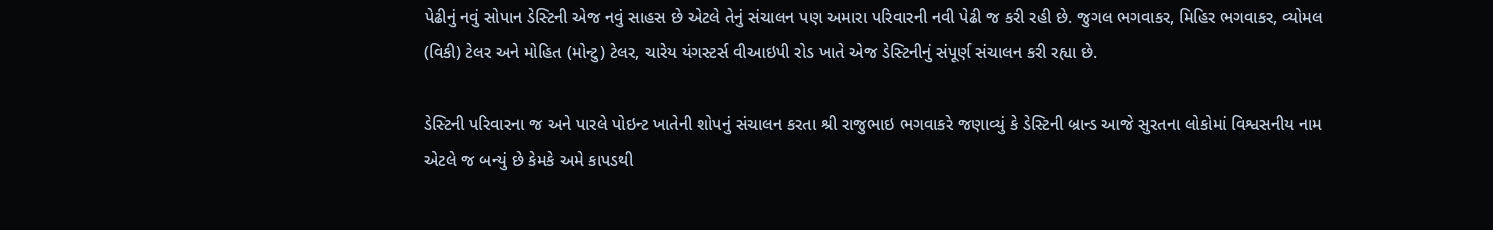પેઢીનું નવું સોપાન ડેસ્ટિની એજ નવું સાહસ છે એટલે તેનું સંચાલન પણ અમારા પરિવારની નવી પેઢી જ કરી રહી છે. જુગલ ભગવાકર, મિહિર ભગવાકર, વ્યોમલ (વિકી) ટેલર અને મોહિત (મોન્ટુ) ટેલર, ચારેય યંગસ્ટર્સ વીઆઇપી રોડ ખાતે એજ ડેસ્ટિનીનું સંપૂર્ણ સંચાલન કરી રહ્યા છે.

ડેસ્ટિની પરિવારના જ અને પારલે પોઇન્ટ ખાતેની શોપનું સંચાલન કરતા શ્રી રાજુભાઇ ભગવાકરે જણાવ્યું કે ડેસ્ટિની બ્રાન્ડ આજે સુરતના લોકોમાં વિશ્વસનીય નામ એટલે જ બન્યું છે કેમકે અમે કાપડથી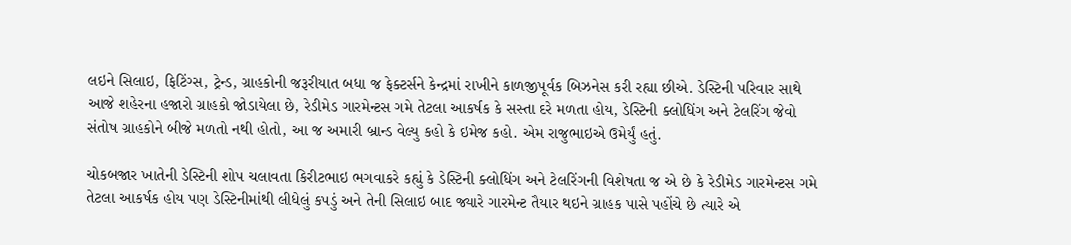લઇને સિલાઇ, ફિટિંગ્સ, ટ્રેન્ડ, ગ્રાહકોની જરૂરીયાત બધા જ ફેક્ટર્સને કેન્દ્રમાં રાખીને કાળજીપૂર્વક બિઝનેસ કરી રહ્યા છીએ. ડેસ્ટિની પરિવાર સાથે આજે શહેરના હજારો ગ્રાહકો જોડાયેલા છે, રેડીમેડ ગારમેન્ટસ ગમે તેટલા આકર્ષક કે સસ્તા દરે મળતા હોય, ડેસ્ટિની ક્લોધિંગ અને ટેલરિંગ જેવો સંતોષ ગ્રાહકોને બીજે મળતો નથી હોતો, આ જ અમારી બ્રાન્ડ વેલ્યુ કહો કે ઇમેજ કહો. એમ રાજુભાઇએ ઉમેર્યું હતું.

ચોકબજાર ખાતેની ડેસ્ટિની શોપ ચલાવતા કિરીટભાઇ ભગવાકરે કહ્યું કે ડેસ્ટિની ક્લોધિંગ અને ટેલરિંગની વિશેષતા જ એ છે કે રેડીમેડ ગારમેન્ટસ ગમે તેટલા આકર્ષક હોય પણ ડેસ્ટિનીમાંથી લીધેલું કપડું અને તેની સિલાઇ બાદ જ્યારે ગારમેન્ટ તૈયાર થઇને ગ્રાહક પાસે પહોંચે છે ત્યારે એ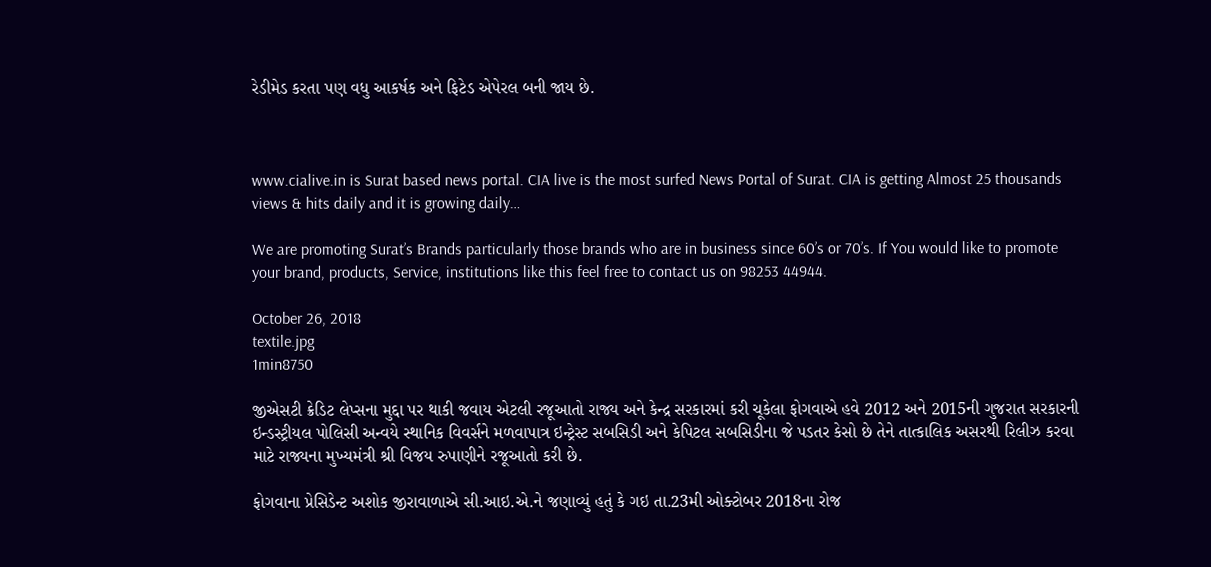રેડીમેડ કરતા પણ વધુ આકર્ષક અને ફિટેડ એપેરલ બની જાય છે.



www.cialive.in is Surat based news portal. CIA live is the most surfed News Portal of Surat. CIA is getting Almost 25 thousands views & hits daily and it is growing daily…

We are promoting Surat’s Brands particularly those brands who are in business since 60’s or 70’s. If You would like to promote your brand, products, Service, institutions like this feel free to contact us on 98253 44944.

October 26, 2018
textile.jpg
1min8750

જીએસટી ક્રેડિટ લેપ્સના મુદ્દા પર થાકી જવાય એટલી રજૂઆતો રાજ્ય અને કેન્દ્ર સરકારમાં કરી ચૂકેલા ફોગવાએ હવે 2012 અને 2015ની ગુજરાત સરકારની ઇન્ડસ્ટ્રીયલ પોલિસી અન્વયે સ્થાનિક વિવર્સને મળવાપાત્ર ઇન્ટ્રેસ્ટ સબસિડી અને કેપિટલ સબસિડીના જે પડતર કેસો છે તેને તાત્કાલિક અસરથી રિલીઝ કરવા માટે રાજ્યના મુખ્યમંત્રી શ્રી વિજય રુપાણીને રજૂઆતો કરી છે.

ફોગવાના પ્રેસિડેન્ટ અશોક જીરાવાળાએ સી.આઇ.એ.ને જણાવ્યું હતું કે ગઇ તા.23મી ઓક્ટોબર 2018ના રોજ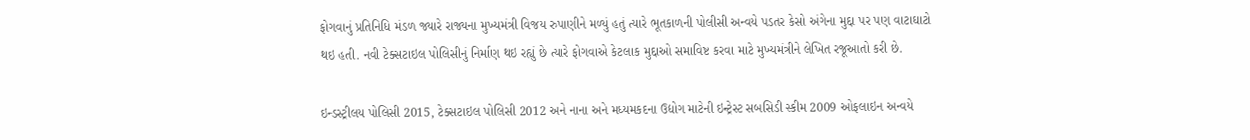ફોગવાનું પ્રતિનિધિ મંડળ જ્યારે રાજ્યના મુખ્યમંત્રી વિજય રુપાણીને મળ્યું હતું ત્યારે ભૂતકાળની પોલીસી અન્વયે પડતર કેસો અંગેના મુદ્દા પર પણ વાટાઘાટો થઇ હતી. નવી ટેક્સટાઇલ પોલિસીનું નિર્માણ થઇ રહ્યું છે ત્યારે ફોગવાએ કેટલાક મુદ્દાઓ સમાવિષ્ટ કરવા માટે મુખ્યમંત્રીને લેખિત રજૂઆતો કરી છે.

ઇન્ડસ્ટ્રીલય પોલિસી 2015, ટેક્સટાઇલ પોલિસી 2012 અને નાના અને મધ્યમકદના ઉદ્યોગ માટેની ઇન્ટ્રેસ્ટ સબસિડી સ્કીમ 2009 ઓફલાઇન અન્વયે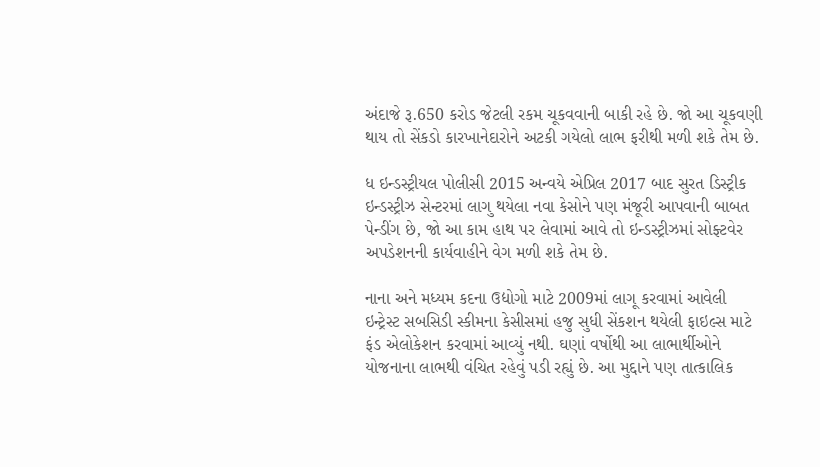અંદાજે રૂ.650 કરોડ જેટલી રકમ ચૂકવવાની બાકી રહે છે. જો આ ચૂકવણી થાય તો સેંકડો કારખાનેદારોને અટકી ગયેલો લાભ ફરીથી મળી શકે તેમ છે.

ધ ઇન્ડસ્ટ્રીયલ પોલીસી 2015 અન્વયે એપ્રિલ 2017 બાદ સુરત ડિસ્ટ્રીક ઇન્ડસ્ટ્રીઝ સેન્ટરમાં લાગુ થયેલા નવા કેસોને પણ મંજૂરી આપવાની બાબત પેન્ડીંગ છે, જો આ કામ હાથ પર લેવામાં આવે તો ઇન્ડસ્ટ્રીઝમાં સોફ્ટવેર અપડેશનની કાર્યવાહીને વેગ મળી શકે તેમ છે.

નાના અને મધ્યમ કદના ઉદ્યોગો માટે 2009માં લાગૂ કરવામાં આવેલી ઇન્ટ્રેસ્ટ સબસિડી સ્કીમના કેસીસમાં હજુ સુધી સેંકશન થયેલી ફાઇલ્સ માટે ફંડ એલોકેશન કરવામાં આવ્યું નથી. ઘણાં વર્ષોથી આ લાભાર્થીઓને યોજનાના લાભથી વંચિત રહેવું પડી રહ્યું છે. આ મુદ્દાને પણ તાત્કાલિક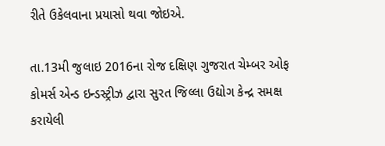રીતે ઉકેલવાના પ્રયાસો થવા જોઇએ.

તા.13મી જુલાઇ 2016ના રોજ દક્ષિણ ગુજરાત ચેમ્બર ઓફ કોમર્સ એન્ડ ઇન્ડસ્ટ્રીઝ દ્વારા સુરત જિલ્લા ઉદ્યોગ કેન્દ્ર સમક્ષ કરાયેલી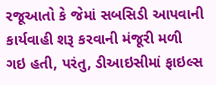રજૂઆતો કે જેમાં સબસિડી આપવાની કાર્યવાહી શરૂ કરવાની મંજૂરી મળી ગઇ હતી, પરંતુ, ડીઆઇસીમાં ફાઇલ્સ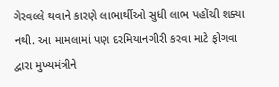ગેરવલ્લે થવાને કારણે લાભાર્થીઓ સુધી લાભ પહોંચી શક્યા નથી. આ મામલામાં પણ દરમિયાનગીરી કરવા માટે ફોગવા દ્વારા મુખ્યમંત્રીને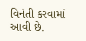વિનંતી કરવામાં આવી છે.